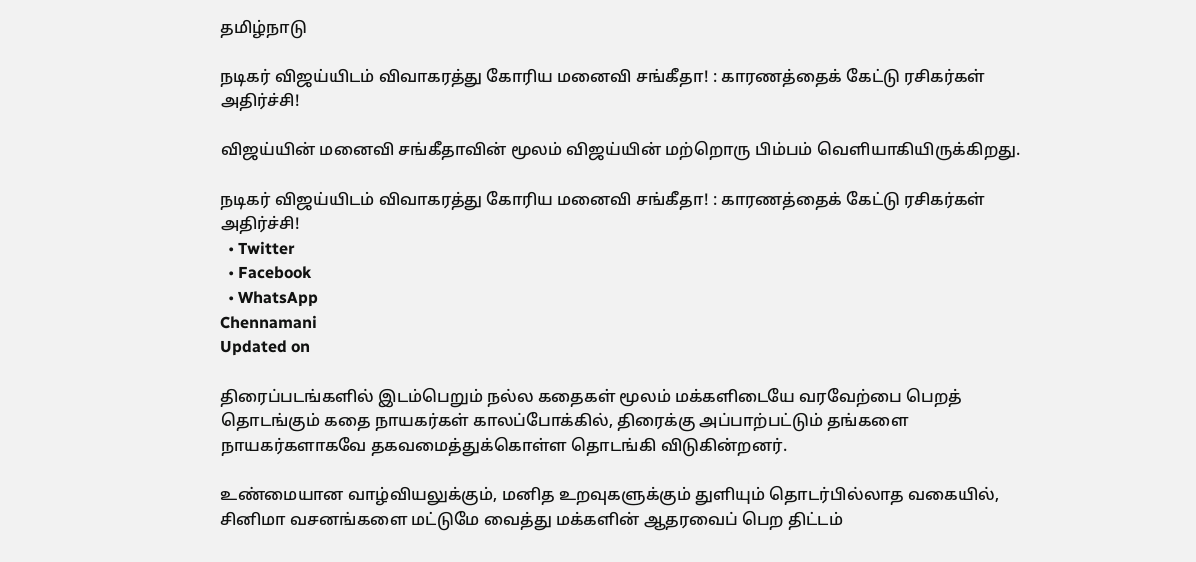தமிழ்நாடு

நடிகர் விஜய்யிடம் விவாகரத்து கோரிய மனைவி சங்கீதா! : காரணத்தைக் கேட்டு ரசிகர்கள் அதிர்ச்சி!

விஜய்யின் மனைவி சங்கீதாவின் மூலம் விஜய்யின் மற்றொரு பிம்பம் வெளியாகியிருக்கிறது.

நடிகர் விஜய்யிடம் விவாகரத்து கோரிய மனைவி சங்கீதா! : காரணத்தைக் கேட்டு ரசிகர்கள் அதிர்ச்சி!
  • Twitter
  • Facebook
  • WhatsApp
Chennamani
Updated on

திரைப்படங்களில் இடம்பெறும் நல்ல கதைகள் மூலம் மக்களிடையே வரவேற்பை பெறத் தொடங்கும் கதை நாயகர்கள் காலப்போக்கில், திரைக்கு அப்பாற்பட்டும் தங்களை நாயகர்களாகவே தகவமைத்துக்கொள்ள தொடங்கி விடுகின்றனர்.

உண்மையான வாழ்வியலுக்கும், மனித உறவுகளுக்கும் துளியும் தொடர்பில்லாத வகையில், சினிமா வசனங்களை மட்டுமே வைத்து மக்களின் ஆதரவைப் பெற திட்டம்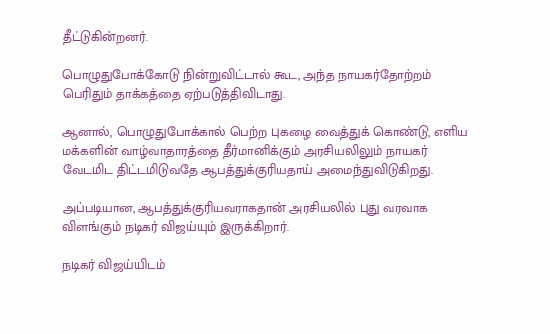தீட்டுகின்றனர்.

பொழுதுபோக்கோடு நின்றுவிட்டால் கூட, அந்த நாயகர்தோற்றம் பெரிதும் தாக்கத்தை ஏற்படுத்திவிடாது.

ஆனால், பொழுதுபோக்கால் பெற்ற புகழை வைத்துக் கொண்டு, எளிய மக்களின் வாழ்வாதாரத்தை தீர்மானிக்கும் அரசியலிலும் நாயகர் வேடமிட திட்டமிடுவதே ஆபத்துக்குரியதாய் அமைந்துவிடுகிறது.

அப்படியான, ஆபத்துக்குரியவராகதான் அரசியலில் புது வரவாக விளங்கும் நடிகர் விஜய்யும் இருக்கிறார்.

நடிகர் விஜய்யிடம்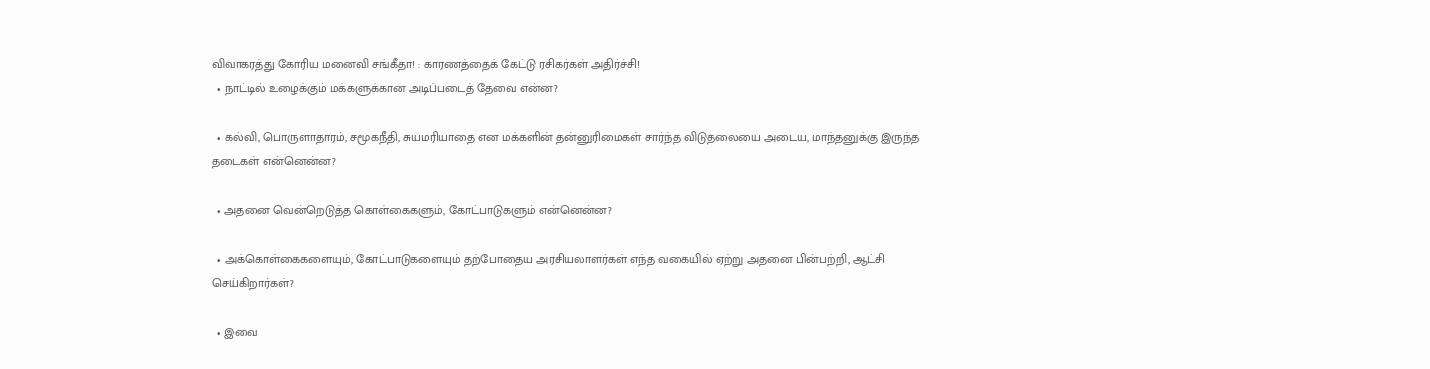விவாகரத்து கோரிய மனைவி சங்கீதா! : காரணத்தைக் கேட்டு ரசிகர்கள் அதிர்ச்சி!
  • நாட்டில் உழைக்கும் மக்களுக்கான அடிப்படைத் தேவை என்ன?

  • கல்வி, பொருளாதாரம், சமூகநீதி, சுயமரியாதை என மக்களின் தன்னுரிமைகள் சார்ந்த விடுதலையை அடைய, மாந்தனுக்கு இருந்த தடைகள் என்னென்ன?

  • அதனை வென்றெடுத்த கொள்கைகளும், கோட்பாடுகளும் என்னென்ன?

  • அக்கொள்கைகளையும், கோட்பாடுகளையும் தற்போதைய அரசியலாளர்கள் எந்த வகையில் ஏற்று அதனை பின்பற்றி, ஆட்சி செய்கிறார்கள்?

  • இவை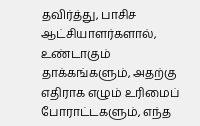தவிர்த்து, பாசிச ஆட்சியாளர்களால், உண்டாகும் தாக்கங்களும், அதற்கு எதிராக எழும் உரிமைப் போராட்டகளும், எந்த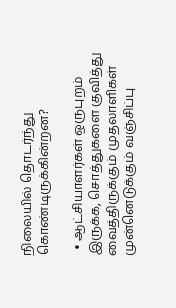நிலையில் தொடர்ந்து கொண்டிருக்கின்றன?

  • ஆட்சியாளர்கள் ஒருபுறம் இருக்க, சொத்துகளை குவித்து வைத்திருக்கும் முதலாளிகள் முன்னெடுக்கும் வஞ்சிப்பு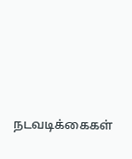நடவடிக்கைகள்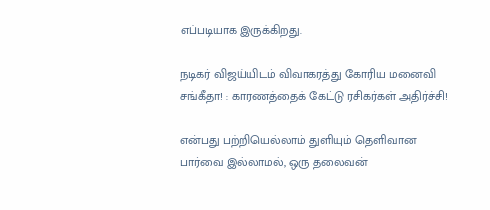எப்படியாக இருக்கிறது.

நடிகர் விஜய்யிடம் விவாகரத்து கோரிய மனைவி சங்கீதா! : காரணத்தைக் கேட்டு ரசிகர்கள் அதிர்ச்சி!

என்பது பற்றியெல்லாம் துளியும் தெளிவான பார்வை இல்லாமல், ஒரு தலைவன்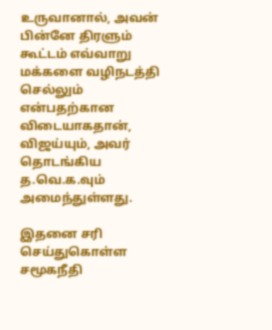உருவானால், அவன் பின்னே திரளும் கூட்டம் எவ்வாறு மக்களை வழிநடத்தி செல்லும் என்பதற்கான விடையாகதான், விஜய்யும், அவர் தொடங்கிய த.வெ.க.வும் அமைந்துள்ளது.

இதனை சரி செய்துகொள்ள சமூகநீதி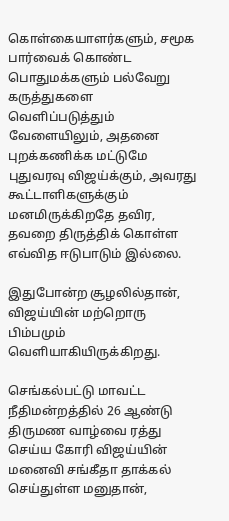கொள்கையாளர்களும், சமூக பார்வைக் கொண்ட பொதுமக்களும் பல்வேறு கருத்துகளை வெளிப்படுத்தும் வேளையிலும், அதனை புறக்கணிக்க மட்டுமே புதுவரவு விஜய்க்கும், அவரது கூட்டாளிகளுக்கும் மனமிருக்கிறதே தவிர, தவறை திருத்திக் கொள்ள எவ்வித ஈடுபாடும் இல்லை.

இதுபோன்ற சூழலில்தான், விஜய்யின் மற்றொரு பிம்பமும் வெளியாகியிருக்கிறது.

செங்கல்பட்டு மாவட்ட நீதிமன்றத்தில் 26 ஆண்டு திருமண வாழ்வை ரத்து செய்ய கோரி விஜய்யின் மனைவி சங்கீதா தாக்கல் செய்துள்ள மனுதான்,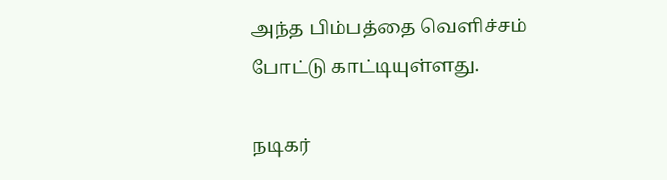அந்த பிம்பத்தை வெளிச்சம் போட்டு காட்டியுள்ளது.

நடிகர்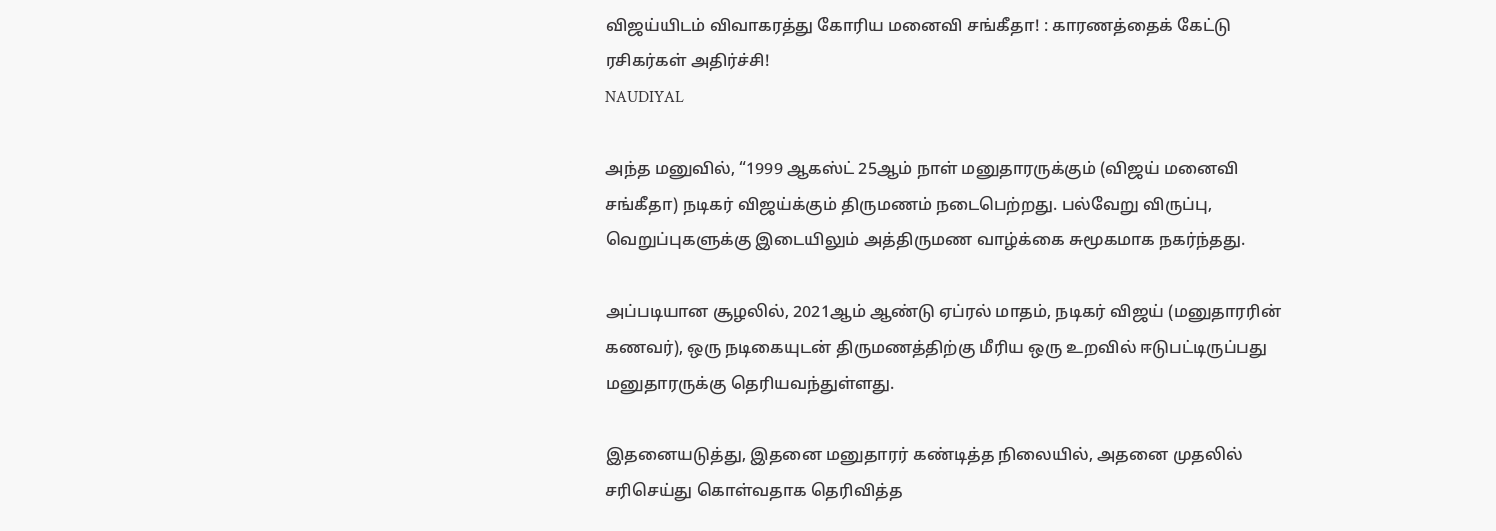விஜய்யிடம் விவாகரத்து கோரிய மனைவி சங்கீதா! : காரணத்தைக் கேட்டு ரசிகர்கள் அதிர்ச்சி!
NAUDIYAL

அந்த மனுவில், “1999 ஆகஸ்ட் 25ஆம் நாள் மனுதாரருக்கும் (விஜய் மனைவி சங்கீதா) நடிகர் விஜய்க்கும் திருமணம் நடைபெற்றது. பல்வேறு விருப்பு, வெறுப்புகளுக்கு இடையிலும் அத்திருமண வாழ்க்கை சுமூகமாக நகர்ந்தது.

அப்படியான சூழலில், 2021ஆம் ஆண்டு ஏப்ரல் மாதம், நடிகர் விஜய் (மனுதாரரின் கணவர்), ஒரு நடிகையுடன் திருமணத்திற்கு மீரிய ஒரு உறவில் ஈடுபட்டிருப்பது மனுதாரருக்கு தெரியவந்துள்ளது.

இதனையடுத்து, இதனை மனுதாரர் கண்டித்த நிலையில், அதனை முதலில் சரிசெய்து கொள்வதாக தெரிவித்த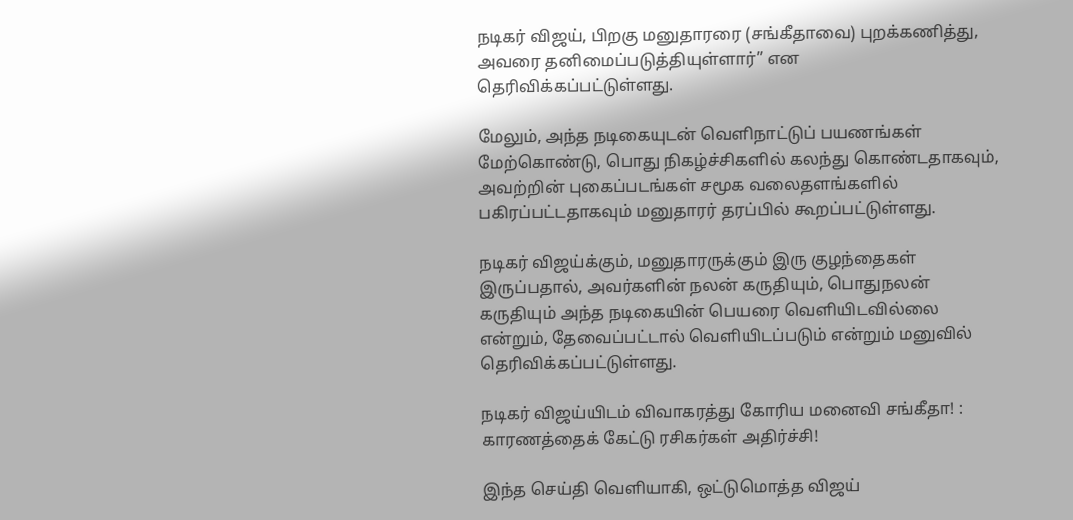நடிகர் விஜய், பிறகு மனுதாரரை (சங்கீதாவை) புறக்கணித்து, அவரை தனிமைப்படுத்தியுள்ளார்” என தெரிவிக்கப்பட்டுள்ளது.

மேலும், அந்த நடிகையுடன் வெளிநாட்டுப் பயணங்கள் மேற்கொண்டு, பொது நிகழ்ச்சிகளில் கலந்து கொண்டதாகவும், அவற்றின் புகைப்படங்கள் சமூக வலைதளங்களில் பகிரப்பட்டதாகவும் மனுதாரர் தரப்பில் கூறப்பட்டுள்ளது.

நடிகர் விஜய்க்கும், மனுதாரருக்கும் இரு குழந்தைகள் இருப்பதால், அவர்களின் நலன் கருதியும், பொதுநலன் கருதியும் அந்த நடிகையின் பெயரை வெளியிடவில்லை என்றும், தேவைப்பட்டால் வெளியிடப்படும் என்றும் மனுவில் தெரிவிக்கப்பட்டுள்ளது.

நடிகர் விஜய்யிடம் விவாகரத்து கோரிய மனைவி சங்கீதா! : காரணத்தைக் கேட்டு ரசிகர்கள் அதிர்ச்சி!

இந்த செய்தி வெளியாகி, ஒட்டுமொத்த விஜய்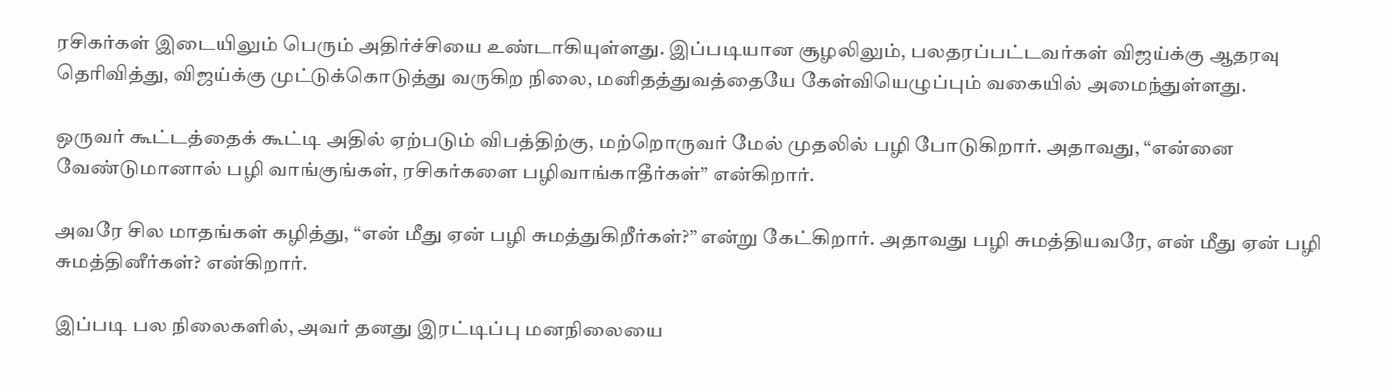ரசிகர்கள் இடையிலும் பெரும் அதிர்ச்சியை உண்டாகியுள்ளது. இப்படியான சூழலிலும், பலதரப்பட்டவர்கள் விஜய்க்கு ஆதரவு தெரிவித்து, விஜய்க்கு முட்டுக்கொடுத்து வருகிற நிலை, மனிதத்துவத்தையே கேள்வியெழுப்பும் வகையில் அமைந்துள்ளது.

ஒருவர் கூட்டத்தைக் கூட்டி அதில் ஏற்படும் விபத்திற்கு, மற்றொருவர் மேல் முதலில் பழி போடுகிறார். அதாவது, “என்னை வேண்டுமானால் பழி வாங்குங்கள், ரசிகர்களை பழிவாங்காதீர்கள்” என்கிறார்.

அவரே சில மாதங்கள் கழித்து, “என் மீது ஏன் பழி சுமத்துகிறீர்கள்?” என்று கேட்கிறார். அதாவது பழி சுமத்தியவரே, என் மீது ஏன் பழி சுமத்தினீர்கள்? என்கிறார்.

இப்படி பல நிலைகளில், அவர் தனது இரட்டிப்பு மனநிலையை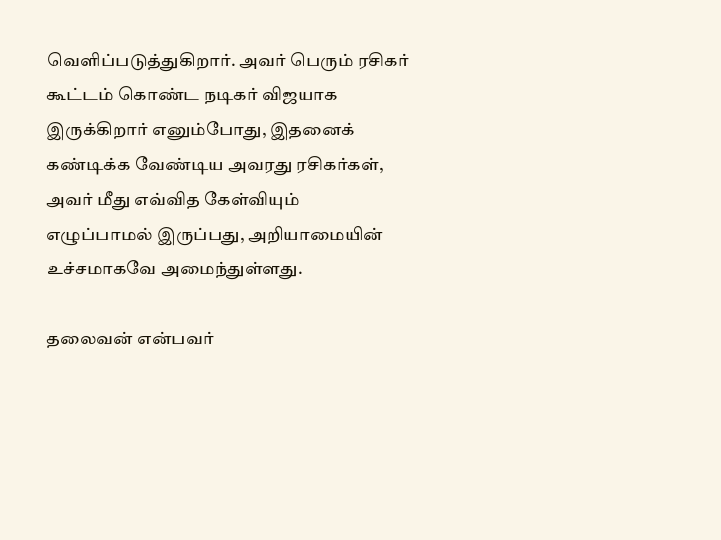வெளிப்படுத்துகிறார். அவர் பெரும் ரசிகர் கூட்டம் கொண்ட நடிகர் விஜயாக இருக்கிறார் எனும்போது, இதனைக் கண்டிக்க வேண்டிய அவரது ரசிகர்கள், அவர் மீது எவ்வித கேள்வியும் எழுப்பாமல் இருப்பது, அறியாமையின் உச்சமாகவே அமைந்துள்ளது.

தலைவன் என்பவர்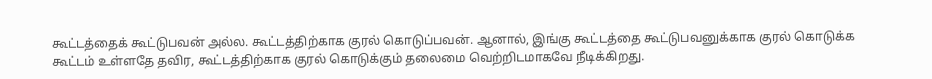கூட்டத்தைக் கூட்டுபவன் அல்ல. கூட்டத்திற்காக குரல் கொடுப்பவன். ஆனால், இங்கு கூட்டத்தை கூட்டுபவனுக்காக குரல் கொடுக்க கூட்டம் உள்ளதே தவிர, கூட்டத்திற்காக குரல் கொடுக்கும் தலைமை வெற்றிடமாகவே நீடிக்கிறது.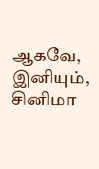ஆகவே, இனியும், சினிமா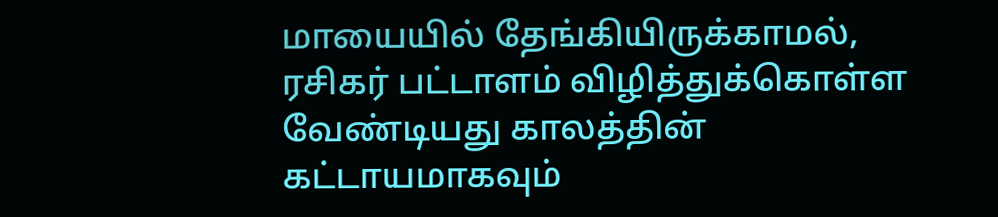மாயையில் தேங்கியிருக்காமல், ரசிகர் பட்டாளம் விழித்துக்கொள்ள வேண்டியது காலத்தின் கட்டாயமாகவும்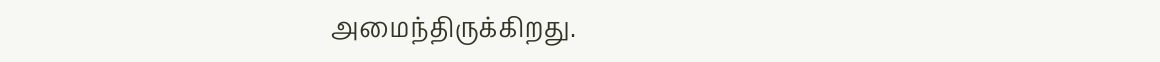அமைந்திருக்கிறது.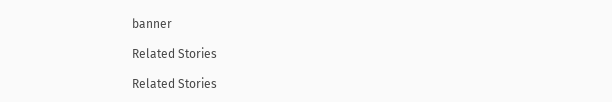banner

Related Stories

Related Stories